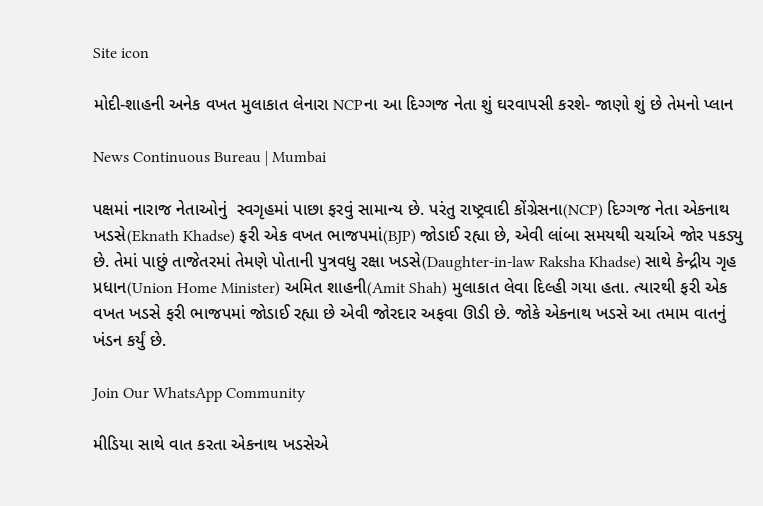Site icon

મોદી-શાહની અનેક વખત મુલાકાત લેનારા NCPના આ દિગ્ગજ નેતા શું ઘરવાપસી કરશે- જાણો શું છે તેમનો પ્લાન

News Continuous Bureau | Mumbai

પક્ષમાં નારાજ નેતાઓનું  સ્વગૃહમાં પાછા ફરવું સામાન્ય છે. પરંતુ રાષ્ટ્રવાદી કોંગ્રેસના(NCP) દિગ્ગજ નેતા એકનાથ ખડસે(Eknath Khadse) ફરી એક વખત ભાજપમાં(BJP) જોડાઈ રહ્યા છે, એવી લાંબા સમયથી ચર્ચાએ જોર પકડ્યુ છે. તેમાં પાછું તાજેતરમાં તેમણે પોતાની પુત્રવધુ રક્ષા ખડસે(Daughter-in-law Raksha Khadse) સાથે કેન્દ્રીય ગૃહ પ્રધાન(Union Home Minister) અમિત શાહની(Amit Shah) મુલાકાત લેવા દિલ્હી ગયા હતા. ત્યારથી ફરી એક વખત ખડસે ફરી ભાજપમાં જોડાઈ રહ્યા છે એવી જોરદાર અફવા ઊડી છે. જોકે એકનાથ ખડસે આ તમામ વાતનું ખંડન કર્યું છે.

Join Our WhatsApp Community

મીડિયા સાથે વાત કરતા એકનાથ ખડસેએ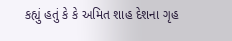કહ્યું હતું કે કે અમિત શાહ દેશના ગૃહ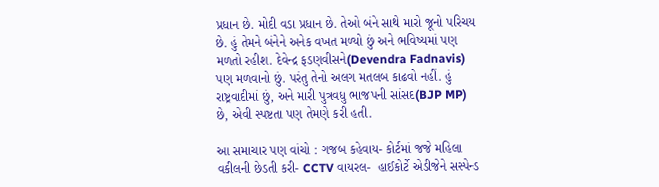પ્રધાન છે. મોદી વડા પ્રધાન છે. તેઓ બંને સાથે મારો જૂનો પરિચય છે. હું તેમને બંનેને અનેક વખત મળ્યો છું અને ભવિષ્યમાં પણ મળતો રહીશ. દેવેન્દ્ર ફડણવીસને(Devendra Fadnavis) પણ મળવાનો છું. પરંતુ તેનો અલગ મતલબ કાઢવો નહીં. હું રાષ્ટ્રવાદીમાં છું, અને મારી પુત્રવધુ ભાજપની સાંસદ(BJP MP) છે, એવી સ્પષ્ટતા પણ તેમણે કરી હતી.

આ સમાચાર પણ વાંચો : ગજબ કહેવાય- કોર્ટમાં જજે મહિલા વકીલની છેડતી કરી- CCTV વાયરલ-  હાઈકોર્ટે એડીજેને સસ્પેન્ડ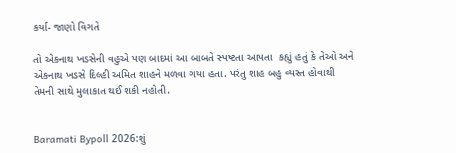કર્યા- જાણો વિગતે

તો એકનાથ ખડસેની વહુએ પણ બાદમાં આ બાબતે સ્પષ્ટતા આપતા  કહ્યું હતું કે તેઓ અને એકનાથ ખડસે દિલ્હી અમિત શાહને મળવા ગયા હતા. પરંતુ શાહ બહુ વ્યસ્ત હોવાથી તેમની સાથે મુલાકાત થઈ શકી નહોતી.


Baramati Bypoll 2026:શું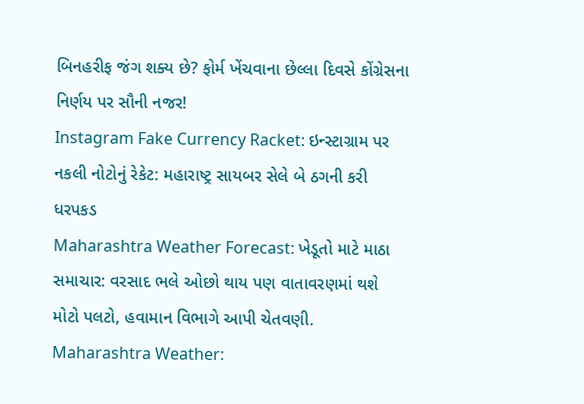બિનહરીફ જંગ શક્ય છે? ફોર્મ ખેંચવાના છેલ્લા દિવસે કોંગ્રેસના નિર્ણય પર સૌની નજર!
Instagram Fake Currency Racket: ઇન્સ્ટાગ્રામ પર નકલી નોટોનું રેકેટ: મહારાષ્ટ્ર સાયબર સેલે બે ઠગની કરી ધરપકડ
Maharashtra Weather Forecast: ખેડૂતો માટે માઠા સમાચાર: વરસાદ ભલે ઓછો થાય પણ વાતાવરણમાં થશે મોટો પલટો, હવામાન વિભાગે આપી ચેતવણી.
Maharashtra Weather: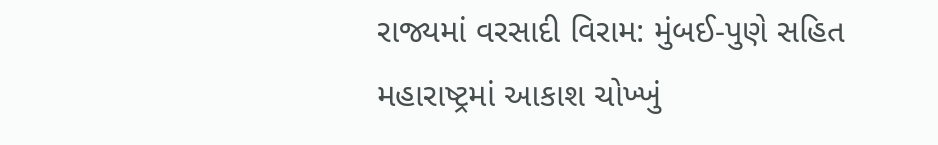રાજ્યમાં વરસાદી વિરામ: મુંબઈ-પુણે સહિત મહારાષ્ટ્રમાં આકાશ ચોખ્ખું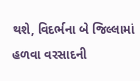થશે, વિદર્ભના બે જિલ્લામાં હળવા વરસાદની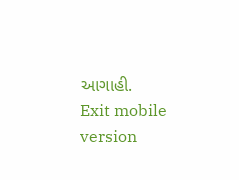આગાહી.
Exit mobile version